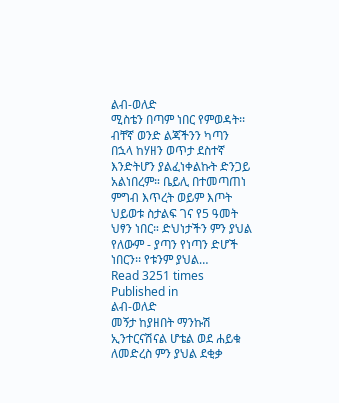ልብ-ወለድ
ሚስቴን በጣም ነበር የምወዳት፡፡ ብቸኛ ወንድ ልጃችንን ካጣን በኋላ ከሃዘን ወጥታ ደስተኛ እንድትሆን ያልፈነቀልኩት ድንጋይ አልነበረም። ቤይሊ በተመጣጠነ ምግብ እጥረት ወይም እጦት ህይወቱ ስታልፍ ገና የ5 ዓመት ህፃን ነበር። ድህነታችን ምን ያህል የለውም - ያጣን የነጣን ድሆች ነበርን፡፡ የቱንም ያህል…
Read 3251 times
Published in
ልብ-ወለድ
መኝታ ከያዘበት ማንኩሽ ኢንተርናሽናል ሆቴል ወደ ሐይቁ ለመድረስ ምን ያህል ደቂቃ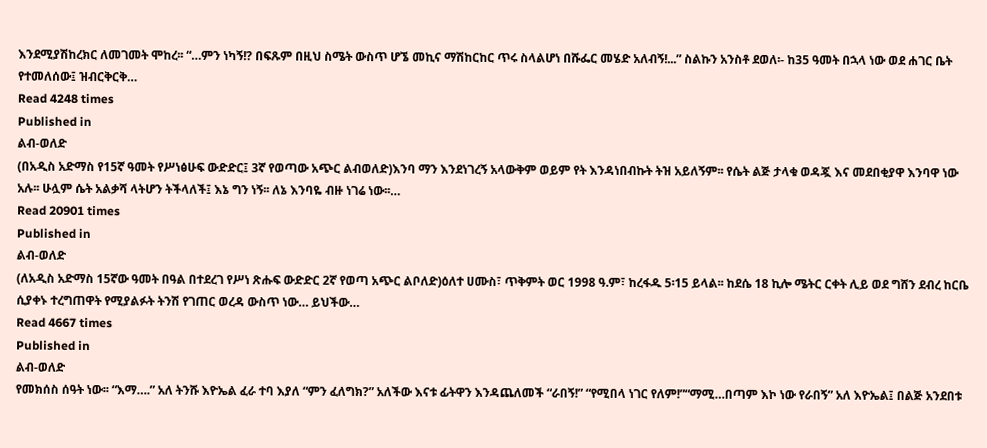እንደሚያሽከረክር ለመገመት ሞከረ፡፡ “…ምን ነካኝ!? በፍጹም በዚህ ስሜት ውስጥ ሆኜ መኪና ማሽከርከር ጥሩ ስላልሆነ በሹፌር መሄድ አለብኝ!...” ስልኩን አንስቶ ደወለ፡- ከ35 ዓመት በኋላ ነው ወደ ሐገር ቤት የተመለሰው፤ ዝብርቅርቅ…
Read 4248 times
Published in
ልብ-ወለድ
(በአዲስ አድማስ የ15ኛ ዓመት የሥነፅሁፍ ውድድር፤ 3ኛ የወጣው አጭር ልብወለድ)እንባ ማን እንደነገረኝ አላውቅም ወይም የት እንዳነበብኩት ትዝ አይለኝም፡፡ የሴት ልጅ ታላቁ ወዳጇ እና መደበቂያዋ እንባዋ ነው አሉ፡፡ ሁሏም ሴት አልቃሻ ላትሆን ትችላለች፤ እኔ ግን ነኝ፡፡ ለኔ እንባዬ ብዙ ነገሬ ነው፡፡…
Read 20901 times
Published in
ልብ-ወለድ
(ለአዲስ አድማስ 15ኛው ዓመት በዓል በተደረገ የሥነ ጽሑፍ ውድድር 2ኛ የወጣ አጭር ልቦለድ)ዕለተ ሀሙስ፣ ጥቅምት ወር 1998 ዓ.ም፣ ከረፋዱ 5፡15 ይላል፡፡ ከደሴ 18 ኪሎ ሜትር ርቀት ሊይ ወደ ግሸን ደብረ ከርቤ ሲያቀኑ ተረግጠዋት የሚያልፉት ትንሽ የገጠር ወረዳ ውስጥ ነው… ይህችው…
Read 4667 times
Published in
ልብ-ወለድ
የመክሰስ ሰዓት ነው፡፡ “እማ….” አለ ትንሹ እዮኤል ፈራ ተባ እያለ “ምን ፈለግክ?” አለችው እናቱ ፊትዋን እንዳጨለመች “ራበኝ!” “የሚበላ ነገር የለም!”“ማሚ…በጣም እኮ ነው የራበኝ” አለ እዮኤል፤ በልጅ አንደበቱ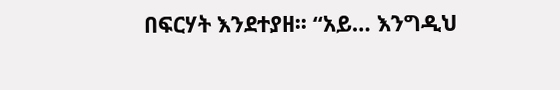በፍርሃት እንደተያዘ፡፡ “አይ… እንግዲህ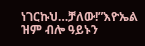ነገርኩህ…ቻለው!”እዮኤል ዝም ብሎ ዓይኑን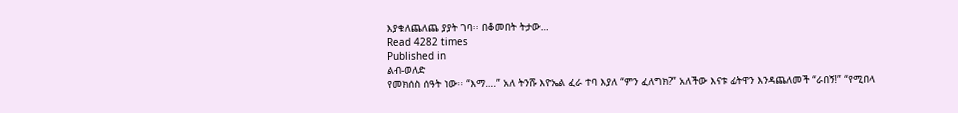እያቁለጨለጨ ያያት ገባ፡፡ በቆመበት ትታው…
Read 4282 times
Published in
ልብ-ወለድ
የመክሰስ ሰዓት ነው፡፡ “እማ….” አለ ትንሹ እዮኤል ፈራ ተባ እያለ “ምን ፈለግክ?” አለችው እናቱ ፊትዋን እንዳጨለመች “ራበኝ!” “የሚበላ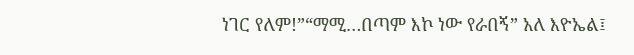ነገር የለም!”“ማሚ…በጣም እኮ ነው የራበኝ” አለ እዮኤል፤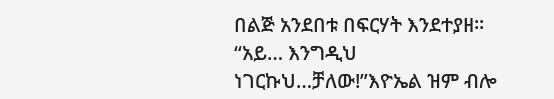በልጅ አንደበቱ በፍርሃት እንደተያዘ፡፡ “አይ… እንግዲህ ነገርኩህ…ቻለው!”እዮኤል ዝም ብሎ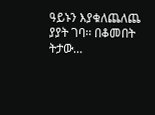ዓይኑን እያቁለጨለጨ ያያት ገባ፡፡ በቆመበት ትታው…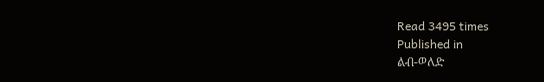Read 3495 times
Published in
ልብ-ወለድ